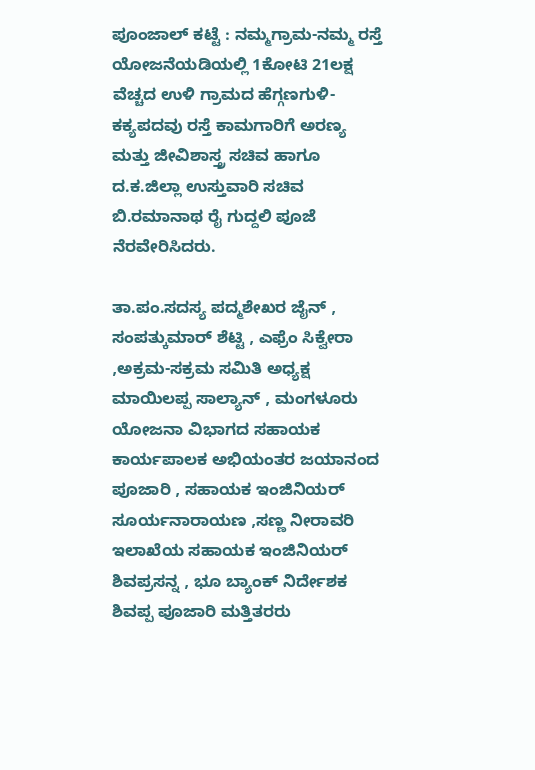ಪೂಂಜಾಲ್ ಕಟ್ಟೆ : ನಮ್ಮಗ್ರಾಮ-ನಮ್ಮ ರಸ್ತೆ ಯೋಜನೆಯಡಿಯಲ್ಲಿ 1ಕೋಟಿ 21ಲಕ್ಷ ವೆಚ್ಚದ ಉಳಿ ಗ್ರಾಮದ ಹೆಗ್ಗಣಗುಳಿ-ಕಕ್ಯಪದವು ರಸ್ತೆ ಕಾಮಗಾರಿಗೆ ಅರಣ್ಯ ಮತ್ತು ಜೀವಿಶಾಸ್ತ್ರ ಸಚಿವ ಹಾಗೂ ದ.ಕ.ಜಿಲ್ಲಾ ಉಸ್ತುವಾರಿ ಸಚಿವ ಬಿ.ರಮಾನಾಥ ರೈ ಗುದ್ದಲಿ ಪೂಜೆ ನೆರವೇರಿಸಿದರು.

ತಾ.ಪಂ.ಸದಸ್ಯ ಪದ್ಮಶೇಖರ ಜೈನ್ , ಸಂಪತ್ಕುಮಾರ್ ಶೆಟ್ಟಿ , ಎಫ್ರೆಂ ಸಿಕ್ವೇರಾ ,ಅಕ್ರಮ-ಸಕ್ರಮ ಸಮಿತಿ ಅಧ್ಯಕ್ಷ ಮಾಯಿಲಪ್ಪ ಸಾಲ್ಯಾನ್ , ಮಂಗಳೂರು ಯೋಜನಾ ವಿಭಾಗದ ಸಹಾಯಕ ಕಾರ್ಯಪಾಲಕ ಅಭಿಯಂತರ ಜಯಾನಂದ ಪೂಜಾರಿ , ಸಹಾಯಕ ಇಂಜಿನಿಯರ್ ಸೂರ್ಯನಾರಾಯಣ ,ಸಣ್ಣ ನೀರಾವರಿ ಇಲಾಖೆಯ ಸಹಾಯಕ ಇಂಜಿನಿಯರ್ ಶಿವಪ್ರಸನ್ನ , ಭೂ ಬ್ಯಾಂಕ್ ನಿರ್ದೇಶಕ ಶಿವಪ್ಪ ಪೂಜಾರಿ ಮತ್ತಿತರರು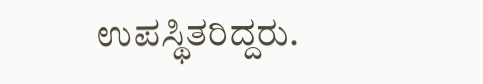ಉಪಸ್ಥಿತರಿದ್ದರು.